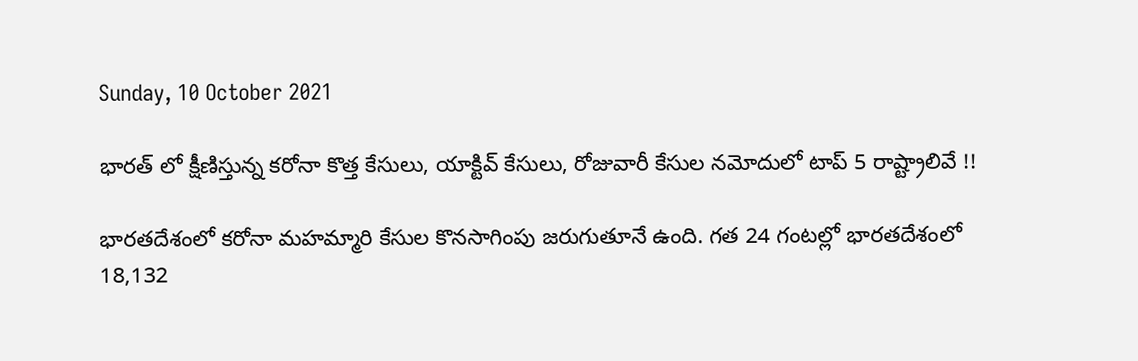Sunday, 10 October 2021

భారత్ లో క్షీణిస్తున్న కరోనా కొత్త కేసులు, యాక్టివ్ కేసులు, రోజువారీ కేసుల నమోదులో టాప్ 5 రాష్ట్రాలివే !!

భారతదేశంలో కరోనా మహమ్మారి కేసుల కొనసాగింపు జరుగుతూనే ఉంది. గత 24 గంటల్లో భారతదేశంలో 18,132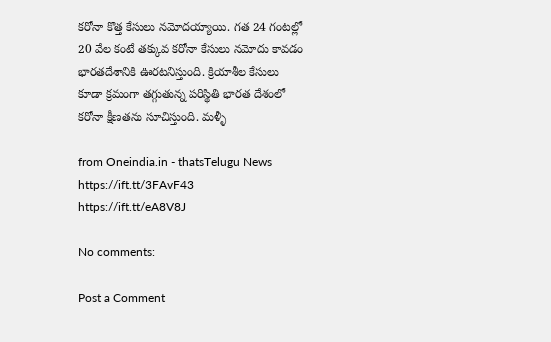కరోనా కొత్త కేసులు నమోదయ్యాయి. గత 24 గంటల్లో 20 వేల కంటే తక్కువ కరోనా కేసులు నమోదు కావడం భారతదేశానికి ఊరటనిస్తుంది. క్రియాశీల కేసులు కూడా క్రమంగా తగ్గుతున్న పరిస్థితి భారత దేశంలో కరోనా క్షీణతను సూచిస్తుంది. మళ్ళీ

from Oneindia.in - thatsTelugu News https://ift.tt/3FAvF43
https://ift.tt/eA8V8J

No comments:

Post a Comment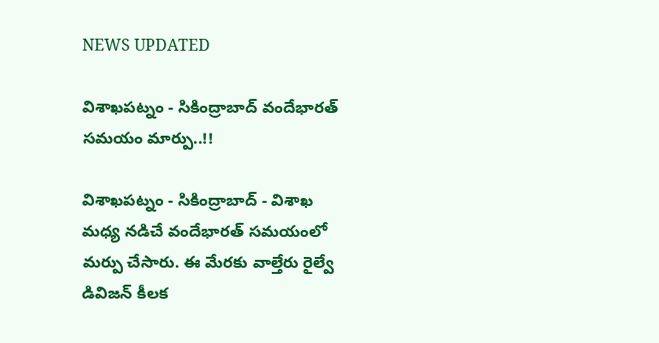NEWS UPDATED

విశాఖపట్నం - సికింద్రాబాద్ వందేభారత్ సమయం మార్పు..!!

విశాఖపట్నం - సికింద్రాబాద్ - విశాఖ మధ్య నడిచే వందేభారత్ సమయంలో మర్పు చేసారు. ఈ మేరకు వాల్తేరు రైల్వే డివిజన్ కీలక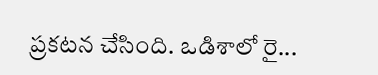ప్రకటన చేసింది. ఒడిశాలో రై...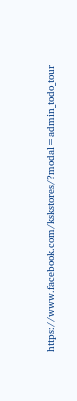https://www.facebook.com/kskstores/?modal=admin_todo_tour